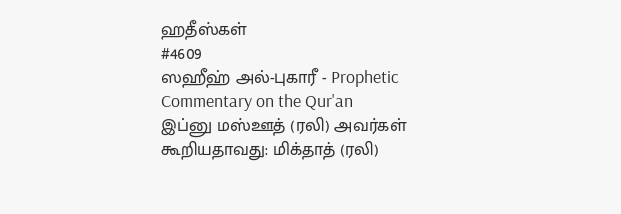ஹதீஸ்கள்
#4609
ஸஹீஹ் அல்-புகாரீ - Prophetic Commentary on the Qur'an
இப்னு மஸ்ஊத் (ரலி) அவர்கள் கூறியதாவது: மிக்தாத் (ரலி)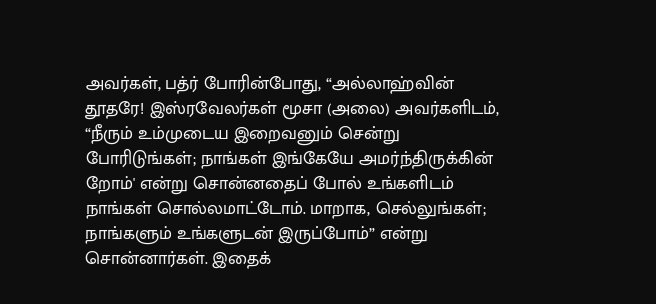அவர்கள், பத்ர் போரின்போது, “அல்லாஹ்வின் தூதரே! இஸ்ரவேலர்கள் மூசா (அலை) அவர்களிடம், “நீரும் உம்முடைய இறைவனும் சென்று போரிடுங்கள்; நாங்கள் இங்கேயே அமர்ந்திருக்கின் றோம்' என்று சொன்னதைப் போல் உங்களிடம் நாங்கள் சொல்லமாட்டோம். மாறாக, செல்லுங்கள்; நாங்களும் உங்களுடன் இருப்போம்” என்று சொன்னார்கள். இதைக்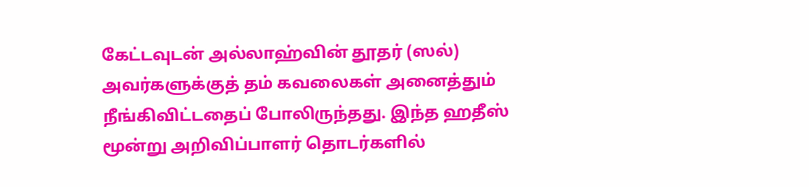கேட்டவுடன் அல்லாஹ்வின் தூதர் (ஸல்) அவர்களுக்குத் தம் கவலைகள் அனைத்தும் நீங்கிவிட்டதைப் போலிருந்தது. இந்த ஹதீஸ் மூன்று அறிவிப்பாளர் தொடர்களில்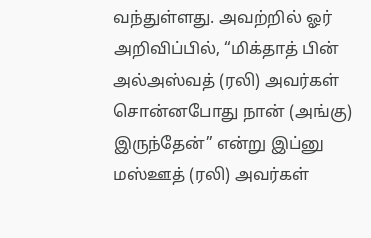வந்துள்ளது. அவற்றில் ஓர் அறிவிப்பில், “மிக்தாத் பின் அல்அஸ்வத் (ரலி) அவர்கள் சொன்னபோது நான் (அங்கு) இருந்தேன்” என்று இப்னு மஸ்ஊத் (ரலி) அவர்கள்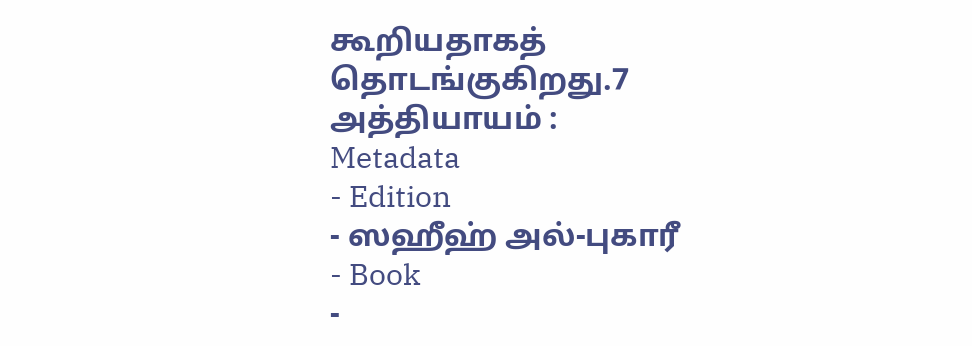கூறியதாகத் தொடங்குகிறது.7 அத்தியாயம் :
Metadata
- Edition
- ஸஹீஹ் அல்-புகாரீ
- Book
-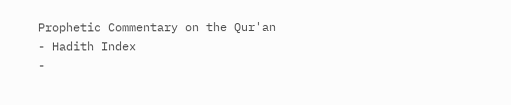Prophetic Commentary on the Qur'an
- Hadith Index
-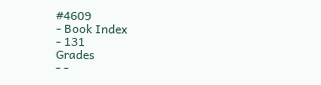#4609
- Book Index
- 131
Grades
- -